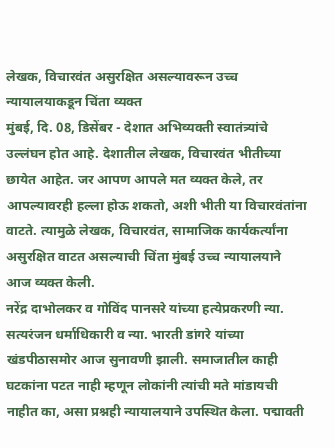लेखक, विचारवंत असुरक्षित असल्यावरून उच्च न्यायालयाकडून चिंता व्यक्त
मुंबई, दि. 08, डिसेंबर - देशात अभिव्यक्ती स्वातंत्र्यांचे उल्लंघन होत आहे. देशातील लेखक, विचारवंत भीतीच्या छायेत आहेत. जर आपण आपले मत व्यक्त केले, तर आपल्यावरही हल्ला होऊ शकतो, अशी भीती या विचारवंतांना वाटते. त्यामुळे लेखक, विचारवंत, सामाजिक कार्यकर्त्यांना असुरक्षित वाटत असल्याची चिंता मुंबई उच्च न्यायालयाने आज व्यक्त केली.
नरेंद्र दाभोलकर व गोविंद पानसरे यांच्या हत्येप्रकरणी न्या. सत्यरंजन धर्माधिकारी व न्या. भारती डांगरे यांच्या खंडपीठासमोर आज सुनावणी झाली. समाजातील काही घटकांना पटत नाही म्हणून लोकांनी त्यांची मते मांडायची नाहीत का, असा प्रश्नही न्यायालयाने उपस्थित केला. पद्मावती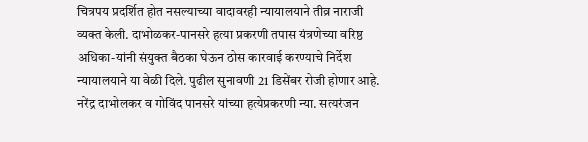चित्रपय प्रदर्शित होत नसल्याच्या वादावरही न्यायालयाने तीव्र नाराजी व्यक्त केली. दाभोळकर-पानसरे हत्या प्रकरणी तपास यंत्रणेच्या वरिष्ठ अधिका-यांनी संयुक्त बैठका घेऊन ठोस कारवाई करण्याचे निर्देश न्यायालयाने या वेळी दिले. पुढील सुनावणी 21 डिसेंबर रोजी होणार आहे.
नरेंद्र दाभोलकर व गोविंद पानसरे यांच्या हत्येप्रकरणी न्या. सत्यरंजन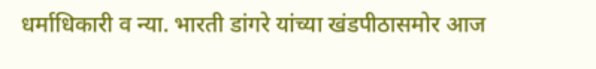धर्माधिकारी व न्या. भारती डांगरे यांच्या खंडपीठासमोर आज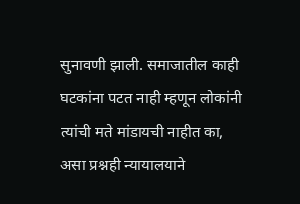सुनावणी झाली. समाजातील काही घटकांना पटत नाही म्हणून लोकांनी त्यांची मते मांडायची नाहीत का, असा प्रश्नही न्यायालयाने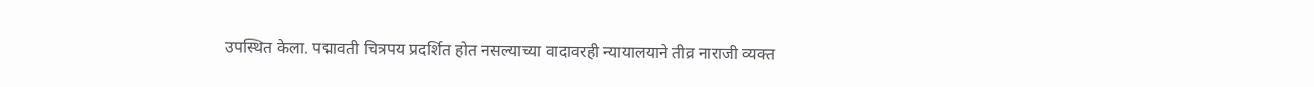उपस्थित केला. पद्मावती चित्रपय प्रदर्शित होत नसल्याच्या वादावरही न्यायालयाने तीव्र नाराजी व्यक्त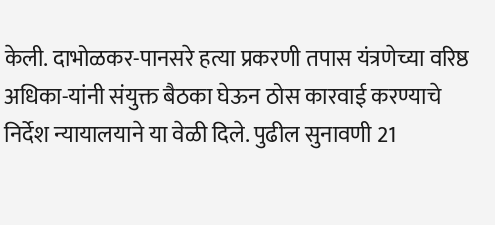केली. दाभोळकर-पानसरे हत्या प्रकरणी तपास यंत्रणेच्या वरिष्ठ अधिका-यांनी संयुक्त बैठका घेऊन ठोस कारवाई करण्याचे निर्देश न्यायालयाने या वेळी दिले. पुढील सुनावणी 21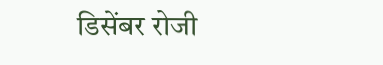डिसेंबर रोजी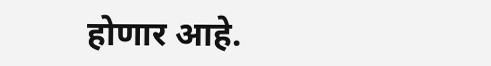होणार आहे.